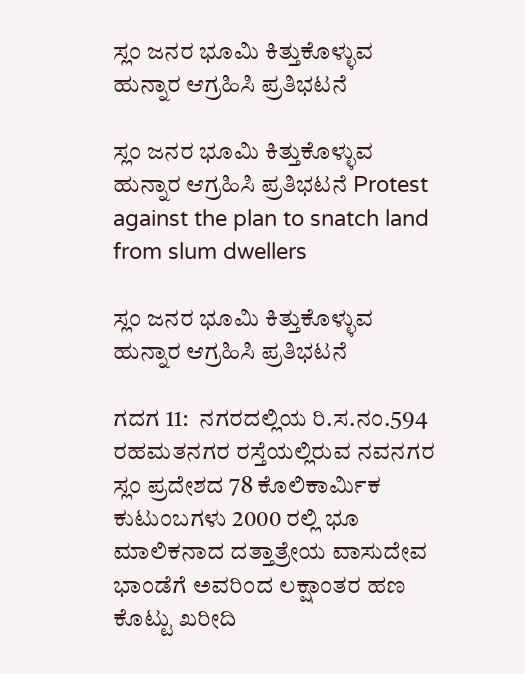ಸ್ಲಂ ಜನರ ಭೂಮಿ ಕಿತ್ತುಕೊಳ್ಳುವ ಹುನ್ನಾರ ಆಗ್ರಹಿಸಿ ಪ್ರತಿಭಟನೆ

ಸ್ಲಂ ಜನರ ಭೂಮಿ ಕಿತ್ತುಕೊಳ್ಳುವ ಹುನ್ನಾರ ಆಗ್ರಹಿಸಿ ಪ್ರತಿಭಟನೆ Protest against the plan to snatch land from slum dwellers

ಸ್ಲಂ ಜನರ ಭೂಮಿ ಕಿತ್ತುಕೊಳ್ಳುವ ಹುನ್ನಾರ ಆಗ್ರಹಿಸಿ ಪ್ರತಿಭಟನೆ

ಗದಗ 11:  ನಗರದಲ್ಲಿಯ ರಿ.ಸ.ನಂ.594 ರಹಮತನಗರ ರಸ್ತೆಯಲ್ಲಿರುವ ನವನಗರ ಸ್ಲಂ ಪ್ರದೇಶದ 78 ಕೊಲಿಕಾರ್ಮಿಕ ಕುಟುಂಬಗಳು 2000 ರಲ್ಲಿ ಭೂ ಮಾಲಿಕನಾದ ದತ್ತಾತ್ರೇಯ ವಾಸುದೇವ ಭಾಂಡೆಗೆ ಅವರಿಂದ ಲಕ್ಷಾಂತರ ಹಣ ಕೊಟ್ಟು ಖರೀದಿ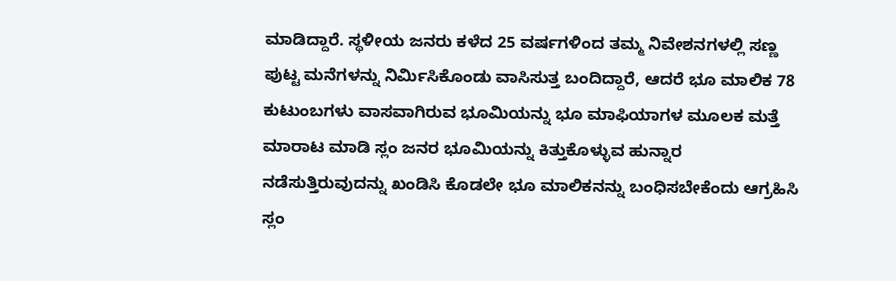ಮಾಡಿದ್ದಾರೆ. ಸ್ಥಳೀಯ ಜನರು ಕಳೆದ 25 ವರ್ಷಗಳಿಂದ ತಮ್ಮ ನಿವೇಶನಗಳಲ್ಲಿ ಸಣ್ಣ ಪುಟ್ಟ ಮನೆಗಳನ್ನು ನಿರ್ಮಿಸಿಕೊಂಡು ವಾಸಿಸುತ್ತ ಬಂದಿದ್ದಾರೆ, ಆದರೆ ಭೂ ಮಾಲಿಕ 78 ಕುಟುಂಬಗಳು ವಾಸವಾಗಿರುವ ಭೂಮಿಯನ್ನು ಭೂ ಮಾಫಿಯಾಗಳ ಮೂಲಕ ಮತ್ತೆ ಮಾರಾಟ ಮಾಡಿ ಸ್ಲಂ ಜನರ ಭೂಮಿಯನ್ನು ಕಿತ್ತುಕೊಳ್ಳುವ ಹುನ್ನಾರ ನಡೆಸುತ್ತಿರುವುದನ್ನು ಖಂಡಿಸಿ ಕೊಡಲೇ ಭೂ ಮಾಲಿಕನನ್ನು ಬಂಧಿಸಬೇಕೆಂದು ಆಗ್ರಹಿಸಿ ಸ್ಲಂ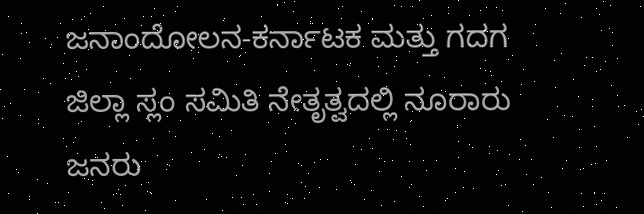ಜನಾಂದೋಲನ-ಕರ್ನಾಟಕ ಮತ್ತು ಗದಗ ಜಿಲ್ಲಾ ಸ್ಲಂ ಸಮಿತಿ ನೇತೃತ್ವದಲ್ಲಿ ನೂರಾರು ಜನರು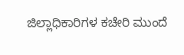ಜಿಲ್ಲಾಧಿಕಾರಿಗಳ ಕಚೇರಿ ಮುಂದೆ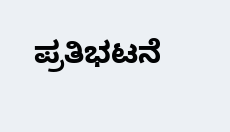ಪ್ರತಿಭಟನೆ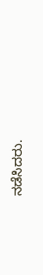ನಡೆಸಿದರು.